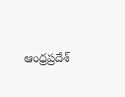ఆంధ్రప్రదేశ్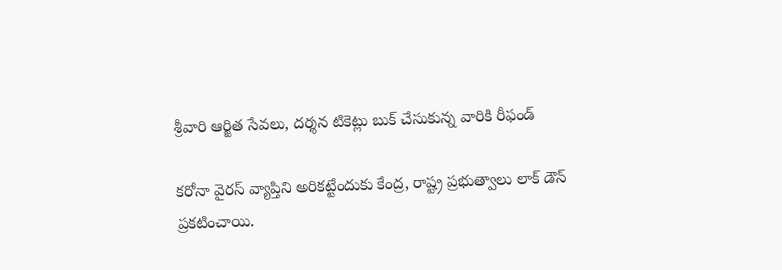శ్రీ‌వారి ఆర్జిత సేవ‌లు, ద‌ర్శ‌న టికెట్లు బుక్ చేసుకున్న వారికి రీఫండ్‌

క‌రోనా వైర‌స్ వ్యాప్తిని అరిక‌ట్టేందుకు కేంద్ర, రాష్ట్ర‌ ప్ర‌భుత్వాలు లాక్ డౌన్ ప్రకటించాయి.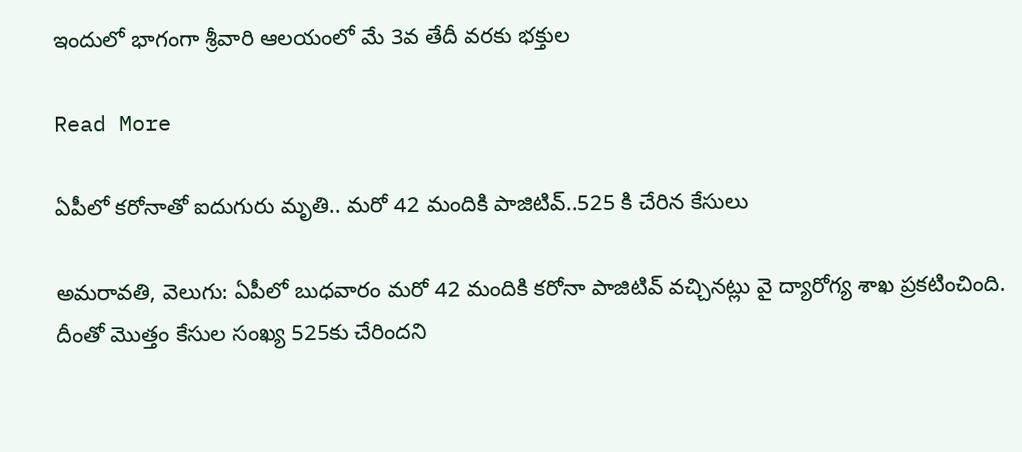ఇందులో భాగంగా శ్రీ‌వారి ఆల‌యంలో మే 3వ తేదీ వ‌ర‌కు భ‌క్తుల

Read More

ఏపీలో కరోనాతో ఐదుగురు మృతి.. మరో 42 మందికి పాజిటివ్..525 కి చేరిన కేసులు

అమరావతి, వెలుగు: ఏపీలో బుధవారం మరో 42 మందికి కరోనా పాజిటివ్ వచ్చినట్లు వై ద్యారోగ్య శాఖ ప్రకటించింది. దీంతో మొత్తం కేసుల సంఖ్య 525కు చేరిందని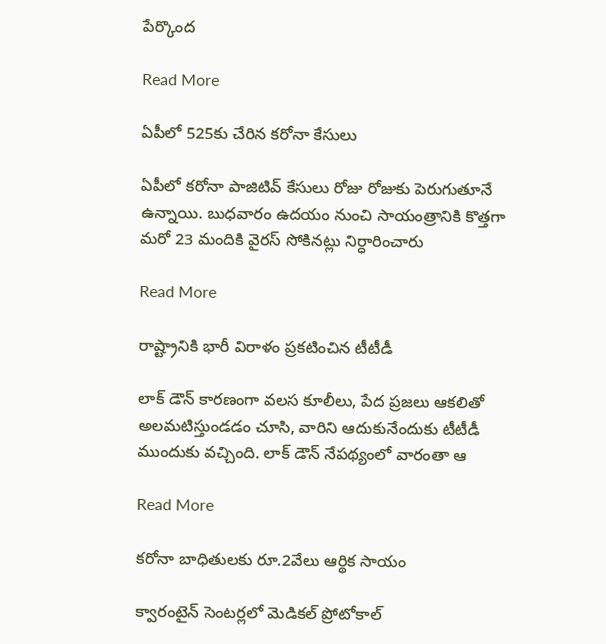పేర్కొంద

Read More

ఏపీలో 525కు చేరిన కరోనా కేసులు

ఏపీలో క‌రోనా పాజిటివ్ కేసులు రోజు రోజుకు పెరుగుతూనే ఉన్నాయి. బుధ‌వారం ఉద‌యం నుంచి సాయంత్రానికి కొత్త‌గా మ‌రో 23 మందికి వైర‌స్ సోకిన‌ట్లు నిర్ధారించారు

Read More

రాష్ట్రానికి భారీ విరాళం ప్ర‌క‌టించిన టీటీడీ

లాక్ డౌన్ కార‌ణంగా వ‌ల‌స కూలీలు, పేద ప్ర‌జ‌లు ఆక‌లితో అల‌మ‌టిస్తుండ‌డం చూసి, వారిని ఆదుకునేందుకు టీటీడీ ముందుకు వచ్చింది. లాక్ డౌన్ నేపథ్యంలో వారంతా ఆ

Read More

కరోనా బాధితులకు రూ.2వేలు ఆర్థిక సాయం

క్వారంటైన్‌ సెంటర్లలో మెడికల్‌ ప్రోటోకాల్‌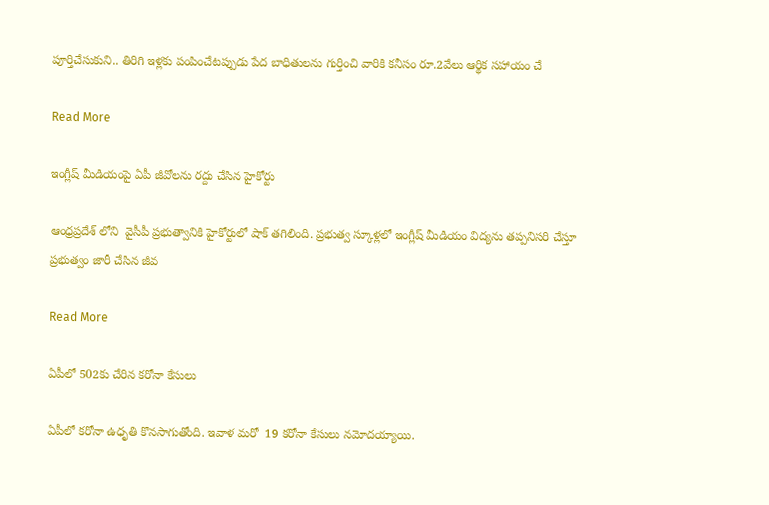పూర్తిచేసుకుని.. తిరిగి ఇళ్లకు పంపించేటప్పుడు పేద బాధితులను గుర్తించి వారికి కనీసం రూ.2వేలు ఆర్థిక సహాయం చే

Read More

ఇంగ్లీష్ మీడియంపై ఏపీ జీవోలను రద్దు చేసిన హైకోర్టు

ఆంధ్రప్రదేశ్ లోని  వైసీపీ ప్రభుత్వానికి హైకోర్టులో షాక్ తగిలింది. ప్రభుత్వ స్కూళ్లలో ఇంగ్లీష్ మీడియం విద్యను తప్పనిసరి చేస్తూ ప్రభుత్వం జారీ చేసిన జీవ

Read More

ఏపీలో 502కు చేరిన కరోనా కేసులు

ఏపీలో కరోనా ఉధృతి కొనసాగుతోంది. ఇవాళ మరో  19 కరోనా కేసులు నమోదయ్యాయి.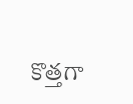కొత్తగా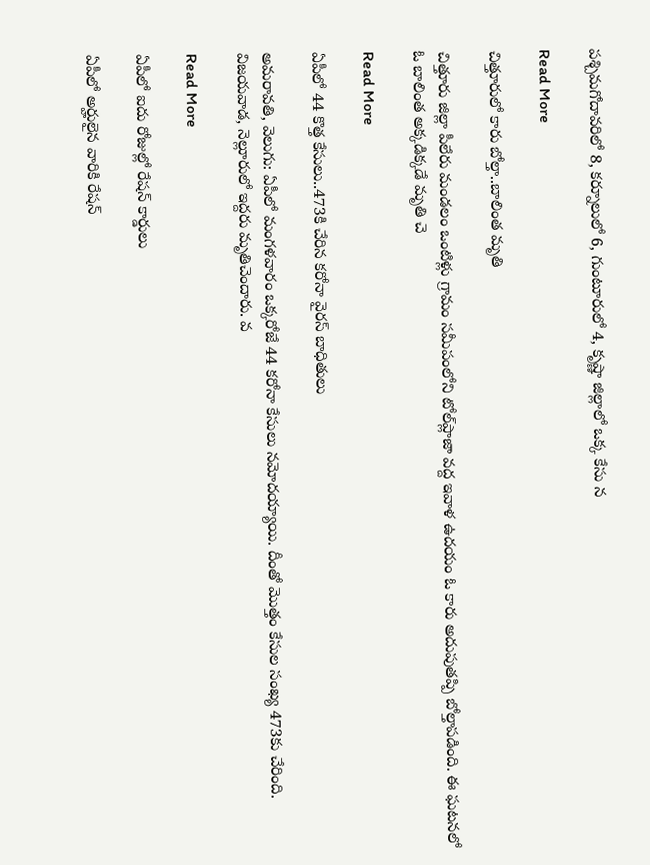పశ్చిమగోదావరిలో 8, కర్నూలులో 6, గుంటూరులో 4, కృష్ణా జిల్లాలో ఒక్క కేసు న

Read More

చిత్తూరులో కారు బోల్తా..బాలింత మృతి

చిత్తూరు జిల్లా పీలేరు మండలం ఒంటిళ్లు గ్రామం సమీపంలోని టోల్‌ప్లాజా వద్ద ఇవాళ ఉదయం ఓ కారు అదుపుతప్పి బోల్తాపడింది. ఈ ఘటనలో ఓ బాలింత అక్కడిక్కడే మృతి చె

Read More

ఏపీలో 44 కొత్త కేసులు..473కి చేరిన కరోనా వైరస్ బాధితులు

అమరావతి, వెలుగు: ఏపీలో మంగళవారం ఒక్కరోజే 44 కరోనా కేసులు నమోదయ్యాయి. దీంతో మొత్తం కేసుల సంఖ్య 473కు చేరింది. విజయవాడ, నెల్లూరులో ఇద్దరు మృతిచెందారు. వ

Read More

ఏపీలో ఐదు రోజుల్లో రేష‌న్ కార్డులు

ఏపీలో అర్హులైన వారికి రేష‌న్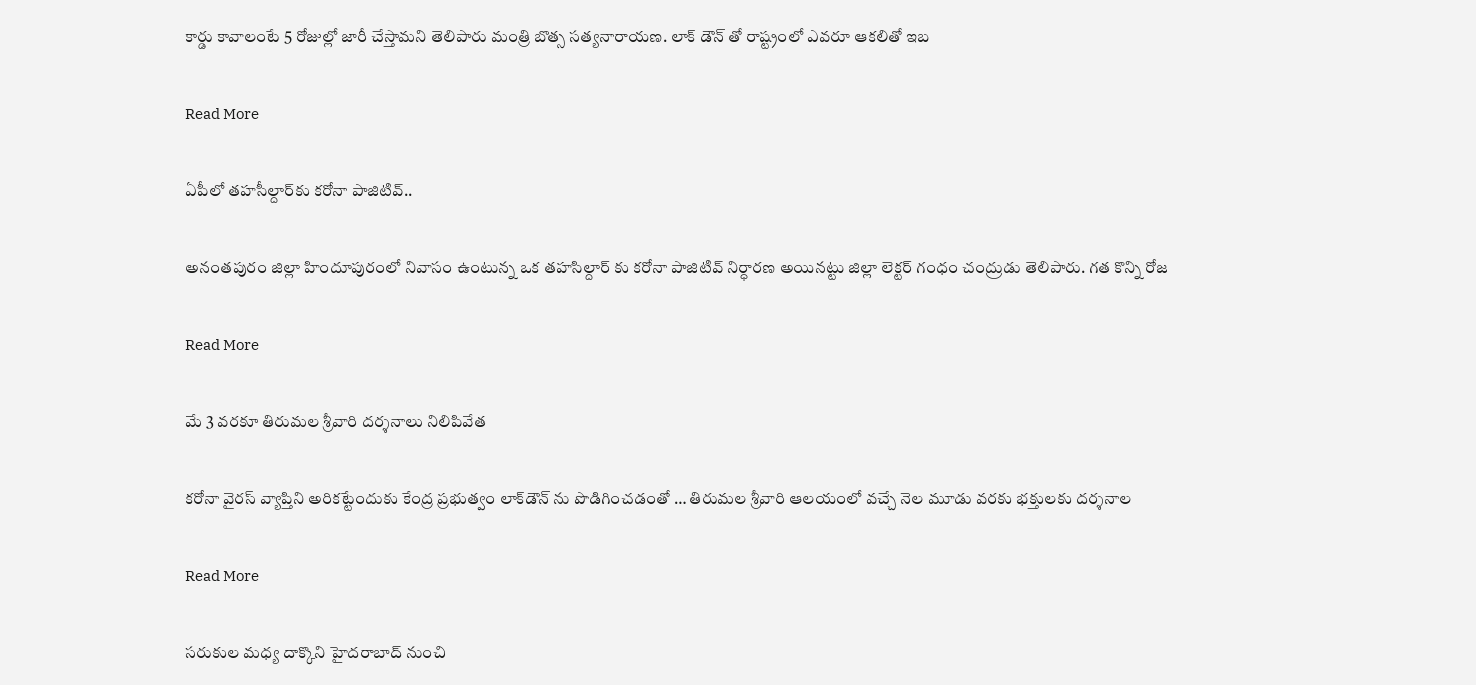కార్డు కావాలంటే 5 రోజుల్లో జారీ చేస్తామ‌ని తెలిపారు మంత్రి బొత్స స‌త్య‌నారాయ‌ణ‌. లాక్ డౌన్ తో రాష్ట్రంలో ఎవ‌రూ ఆక‌లితో ఇబ

Read More

ఏపీలో తహసీల్దార్‌కు కరోనా పాజిటివ్‌..

అనంత‌పురం జిల్లా హిందూపురంలో నివాసం ఉంటున్న ఒక తహసిల్దార్ కు క‌రోనా పాజిటివ్ నిర్ధార‌ణ అయిన‌ట్టు జిల్లా లెక్టర్‌ గంధం చంద్రుడు తెలిపారు. గత కొన్ని రోజ

Read More

మే 3 వ‌ర‌కూ తిరుమ‌ల శ్రీవారి ద‌ర్శ‌నాలు నిలిపివేత‌

కరోనా వైర‌స్ వ్యాప్తిని అరిక‌ట్టేందుకు కేంద్ర‌ ప్ర‌భుత్వం లాక్‌డౌన్ ను పొడిగించ‌డంతో … తిరుమ‌ల‌ శ్రీ‌వారి ఆల‌యంలో వచ్చే నెల మూడు వరకు భక్తులకు దర్శనాల

Read More

స‌రుకుల మ‌ధ్య దాక్కొని హైద‌రాబాద్ నుంచి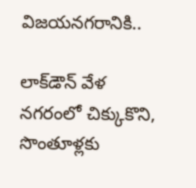విజ‌య‌న‌గ‌రానికి..

లాక్‌డౌన్ వేళ న‌గ‌రంలో చిక్కుకొని, సొంతూళ్లకు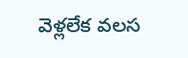వెళ్లలేక వ‌ల‌స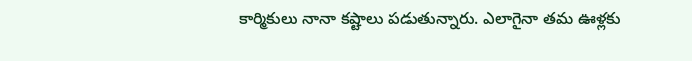కార్మికులు నానా క‌ష్టాలు ప‌డుతున్నారు. ఎలాగైనా త‌మ ఊళ్ల‌కు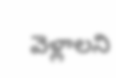వెళ్లాలని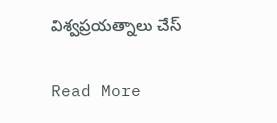విశ్వప్రయత్నాలు చేస్

Read More